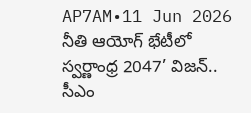AP7AM•11 Jun 2026
నీతి ఆయోగ్ భేటీలో స్వర్ణాంధ్ర 2047’ విజన్.. సీఎం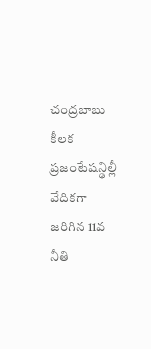చంద్రబాబు కీలక ప్రజంటేషన్ఢిల్లీ వేదికగా జరిగిన 11వ నీతి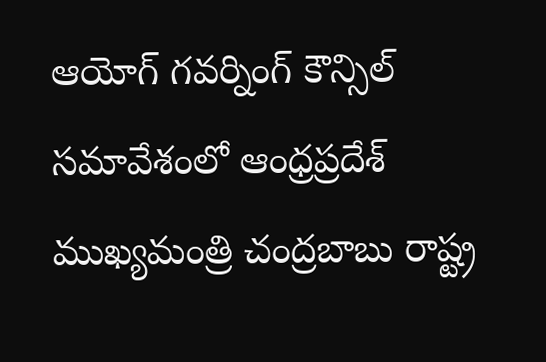ఆయోగ్ గవర్నింగ్ కౌన్సిల్ సమావేశంలో ఆంధ్రప్రదేశ్ ముఖ్యమంత్రి చంద్రబాబు రాష్ట్ర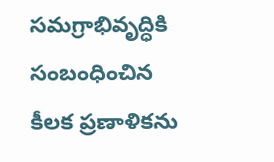సమగ్రాభివృద్ధికి సంబంధించిన కీలక ప్రణాళికను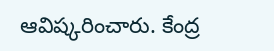ఆవిష్కరించారు. కేంద్ర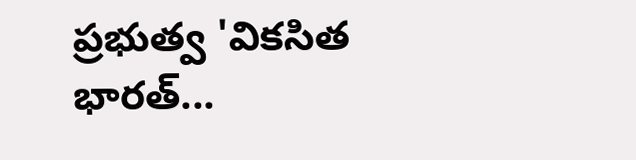ప్రభుత్వ 'వికసిత భారత్...